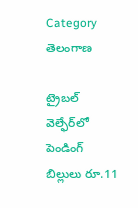Category తెలంగాణ

ట్రైబ‌ల్ వెల్ఫేర్‌లో పెండింగ్‌ బిల్లులు రూ.11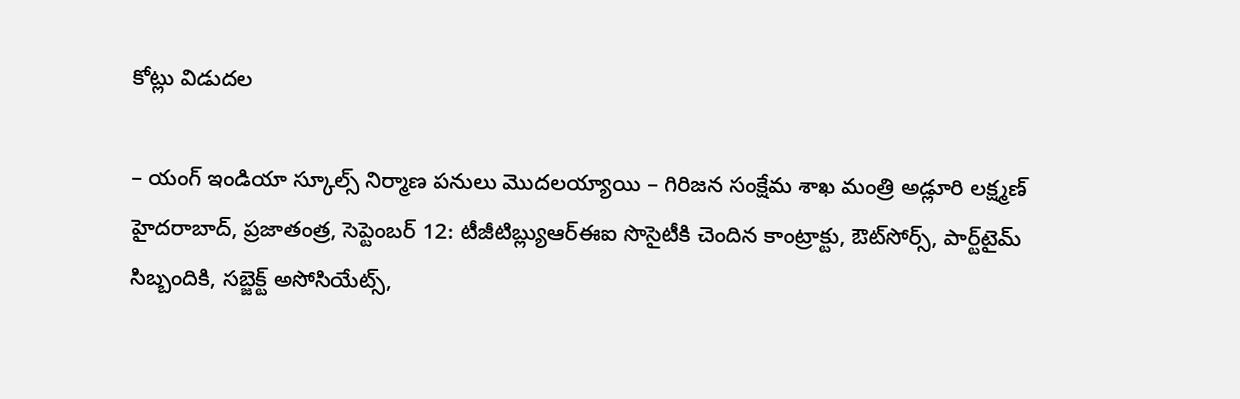కోట్లు విడుదల

– యంగ్‌ ఇండియా స్కూల్స్‌ నిర్మాణ పనులు మొదలయ్యాయి – గిరిజన సంక్షేమ శాఖ మంత్రి అడ్లూరి లక్ష్మణ్‌ హైదరాబాద్‌, ప్రజాతంత్ర, సెప్టెంబర్‌ 12: టీజీటిబ్ల్యుఆర్‌ఈఐ సొసైటీకి చెందిన కాంట్రాక్టు, ఔట్‌సోర్స్‌, పార్ట్‌టైమ్‌ సిబ్బందికి, సబ్జెక్ట్‌ అసోసియేట్స్‌,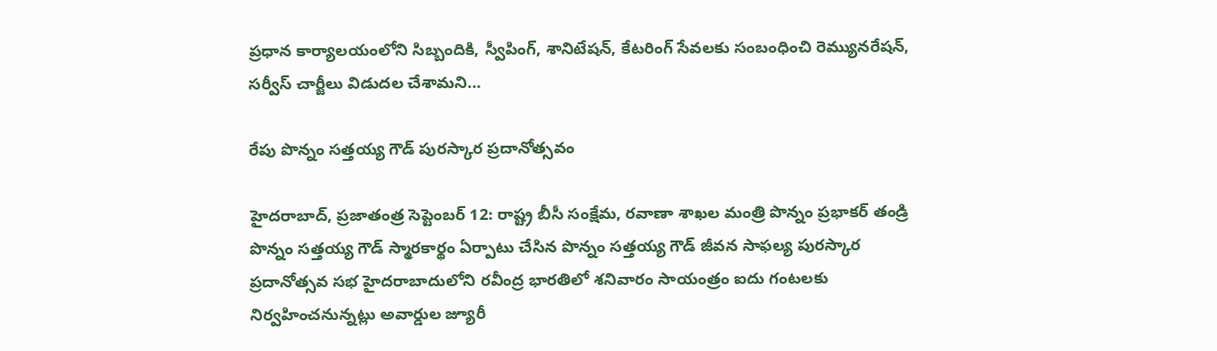ప్రధాన కార్యాలయంలోని సిబ్బందికి, స్వీపింగ్‌, శానిటేషన్‌, కేటరింగ్‌ సేవలకు సంబంధించి రెమ్యునరేషన్‌, సర్వీస్‌ చార్జీలు విడుదల చేశామని…

రేపు పొన్నం సత్తయ్య గౌడ్‌ పురస్కార ప్రదానోత్సవం

హైదరాబాద్‌, ప్రజాతంత్ర సెప్టెంబర్‌ 12: రాష్ట్ర బీసీ సంక్షేమ, రవాణా శాఖల మంత్రి పొన్నం ప్రభాకర్‌ తండ్రి పొన్నం సత్తయ్య గౌడ్‌ స్మారకార్థం ఏర్పాటు చేసిన పొన్నం సత్తయ్య గౌడ్‌ జీవన సాఫల్య పురస్కార ప్రదానోత్సవ సభ హైదరాబాదులోని రవీంద్ర భారతిలో శనివారం సాయంత్రం ఐదు గంటలకు నిర్వహించనున్నట్లు అవార్డుల జ్యూరీ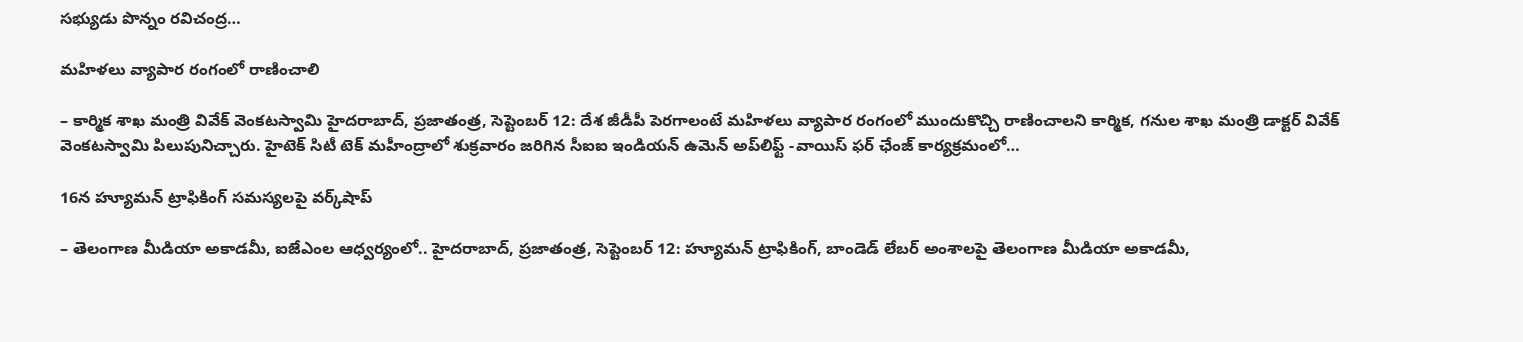సభ్యుడు పొన్నం రవిచంద్ర…

మహిళలు వ్యాపార రంగంలో రాణించాలి

– కార్మిక శాఖ మంత్రి వివేక్‌ వెంకటస్వామి హైదరాబాద్‌, ప్రజాతంత్ర, సెప్టెంబర్‌ 12: దేశ జీడీపీ పెరగాలంటే మహిళలు వ్యాపార రంగంలో ముందుకొచ్చి రాణించాలని కార్మిక, గనుల శాఖ మంత్రి డాక్టర్‌ వివేక్‌ వెంకటస్వామి పిలుపునిచ్చారు. హైటెక్‌ సిటీ టెక్‌ మహీంద్రాలో శుక్రవారం జరిగిన సీఐఐ ఇండియన్‌ ఉమెన్‌ అప్‌లిఫ్ట్‌ -వాయిస్‌ ఫర్‌ ఛేంజ్‌ కార్యక్రమంలో…

16న హ్యూమన్‌ ట్రాఫికింగ్‌ సమస్యలపై వర్క్‌షాప్‌

– తెలంగాణ మీడియా అకాడమీ, ఐజేఎంల ఆధ్వర్యంలో.. హైదరాబాద్‌, ప్రజాతంత్ర, సెప్టెంబర్‌ 12: హ్యూమన్‌ ట్రాఫికింగ్‌, బాండెడ్‌ లేబర్‌ అంశాలపై తెలంగాణ మీడియా అకాడమీ,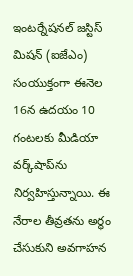ఇంటర్నేషనల్‌ జస్టిస్‌ మిషన్‌ (ఐజేఎం) సంయుక్తంగా ఈనెల 16న ఉదయం 10 గంటలకు మీడియా వర్క్‌షాప్‌ను నిర్వహిస్తున్నాయి. ఈ నేరాల తీవ్రతను అర్థం చేసుకుని అవగాహన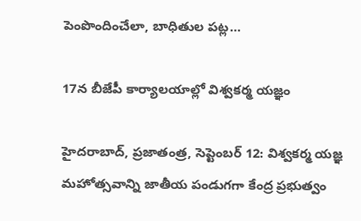పెంపొందించేలా, బాధితుల పట్ల…

17న బీజేపీ కార్యాలయాల్లో విశ్వకర్మ య‌జ్ఞం

హైదరాబాద్‌, ప్రజాతంత్ర, సెప్టెంబర్‌ 12: విశ్వకర్మ యజ్ఞ మహోత్సవాన్ని జాతీయ పండుగగా కేంద్ర ప్రభుత్వం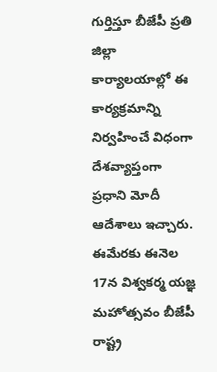గుర్తిస్తూ బీజేపీ ప్రతి జిల్లా కార్యాలయాల్లో ఈ కార్యక్రమాన్ని నిర్వహించే విధంగా దేశవ్యాప్తంగా ప్రధాని మోదీ ఆదేశాలు ఇచ్చారు. ఈమేరకు ఈనెల 17న విశ్వకర్మ యజ్ఞ మహోత్సవం బీజేపీ రాష్ట్ర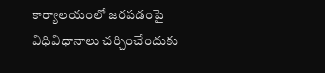కార్యాలయంలో జరపడంపై విధివిధానాలు చర్చించేందుకు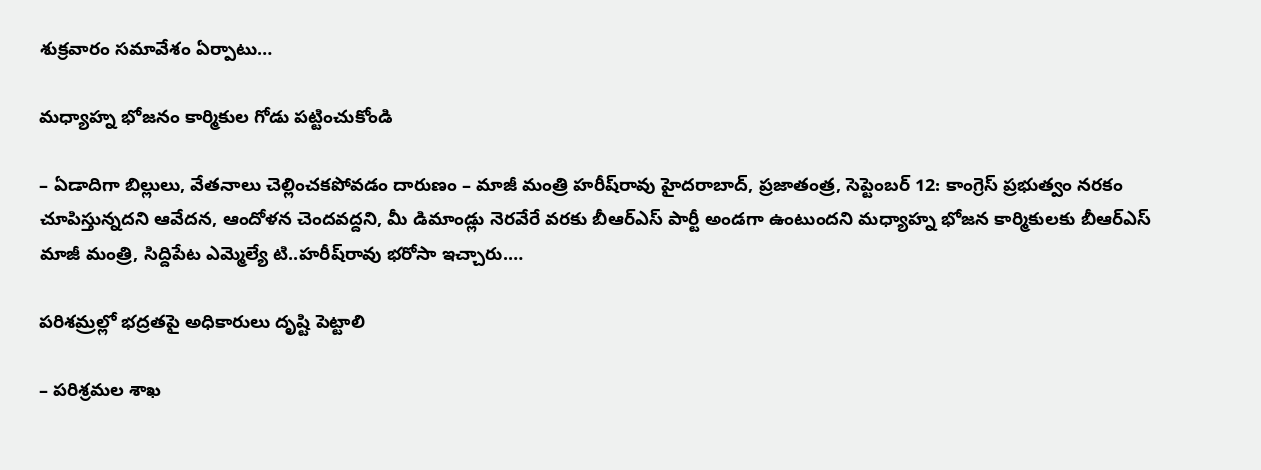శుక్రవారం సమావేశం ఏర్పాటు…

మధ్యాహ్న భోజనం కార్మికుల గోడు పట్టించుకోండి

– ఏడాదిగా బిల్లులు, వేతనాలు చెల్లించకపోవడం దారుణం – మాజీ మంత్రి హరీష్‌రావు హైదరాబాద్‌, ప్రజాతంత్ర, సెప్టెంబర్‌ 12: కాంగ్రెస్‌ ప్రభుత్వం నరకం చూపిస్తున్నదని ఆవేదన, ఆందోళన చెందవద్దని, మీ డిమాండ్లు నెరవేరే వరకు బీఆర్‌ఎస్‌ పార్టీ అండగా ఉంటుందని మధ్యాహ్న భోజన కార్మికులకు బీఆర్‌ఎస్‌ మాజీ మంత్రి, సిద్దిపేట ఎమ్మెల్యే టి..హరీష్‌రావు భరోసా ఇచ్చారు.…

పరిశమ్రల్లో భద్రతపై అధికారులు దృష్టి పెట్టాలి

– పరిశ్రమల శాఖ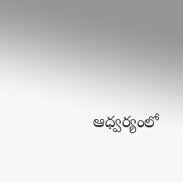ఆధ్వర్యంలో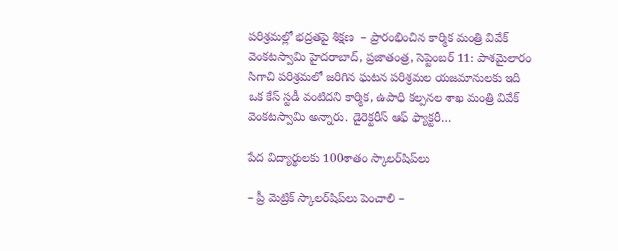పరిశ్రమల్లో భద్రతపై శిక్షణ  – ప్రారంభించిన కార్మిక మంత్రి వివేక్‌ వెంకటస్వామి హైదరాబాద్‌, ప్రజాతంత్ర, సెప్టెంబర్‌ 11: పాశమైలారం సిగాచి పరిశ్రమలో జరిగిన ఘటన పరిశ్రమల యజమానులకు ఇది ఒక కేస్‌ స్టడీ వంటిదని కార్మిక, ఉపాధి కల్పనల శాఖ మంత్రి వివేక్‌ వెంకటస్వామి అన్నారు. డైరెక్టరీస్‌ ఆఫ్‌ ఫ్యాక్టరీ…

పేద విద్యార్థులకు 100శాతం స్కాలర్‌షిప్‌లు

– ప్రీ మెట్రిక్‌ స్కాలర్‌షిప్‌లు పెంచాలి –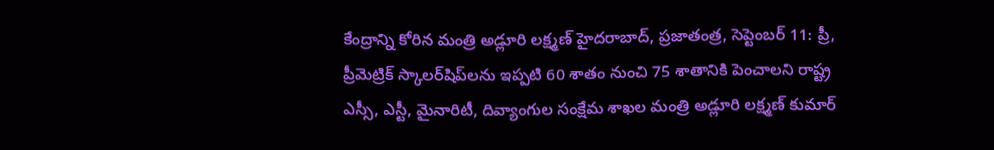కేంద్రాన్ని కోరిన మంత్రి అడ్లూరి లక్ష్మణ్‌ హైదరాబాద్‌, ప్రజాతంత్ర, సెప్టెంబర్‌ 11: ప్రీ, ప్రీమెట్రిక్‌ స్కాలర్‌షిప్‌లను ఇప్పటి 60 శాతం నుంచి 75 శాతానికి పెంచాలని రాష్ట్ర ఎస్సీ, ఎస్టీ, మైనారిటీ, దివ్యాంగుల సంక్షేమ శాఖల మంత్రి అడ్లూరి లక్ష్మణ్‌ కుమార్‌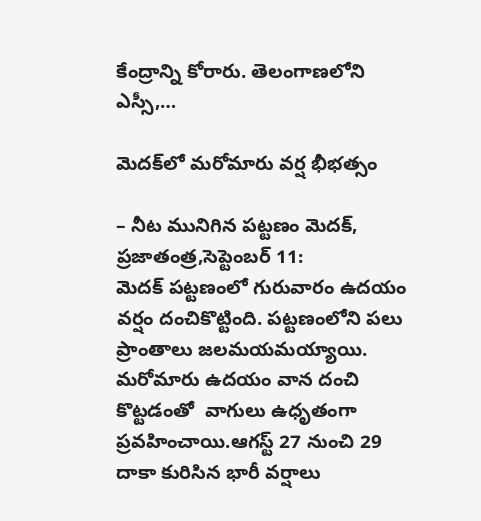కేంద్రాన్ని కోరారు. తెలంగాణలోని ఎస్సీ,…

మెదక్‌లో మరోమారు వర్ష భీభత్సం

– నీట మునిగిన పట్టణం మెదక్‌, ప్రజాతంత్ర,సెప్టెంబర్‌ 11: మెదక్‌ ‌పట్టణంలో గురువారం ఉదయం వర్షం దంచికొట్టింది. పట్టణంలోని పలు ప్రాంతాలు జలమయమయ్యాయి. మరోమారు ఉదయం వాన దంచి కొట్టడంతో  వాగులు ఉధృతంగా ప్రవహించాయి.ఆగస్ట్ 27 నుంచి 29 దాకా కురిసిన భారీ వర్షాలు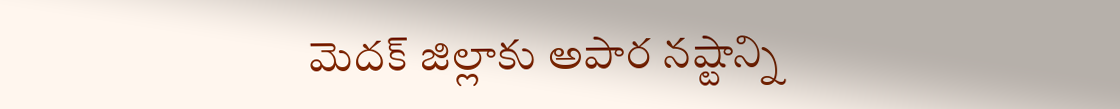మెదక్‌ ‌జిల్లాకు అపార నష్టాన్ని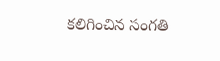కలిగించిన సంగతి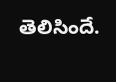తెలిసిందే.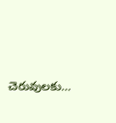చెరువులకు…